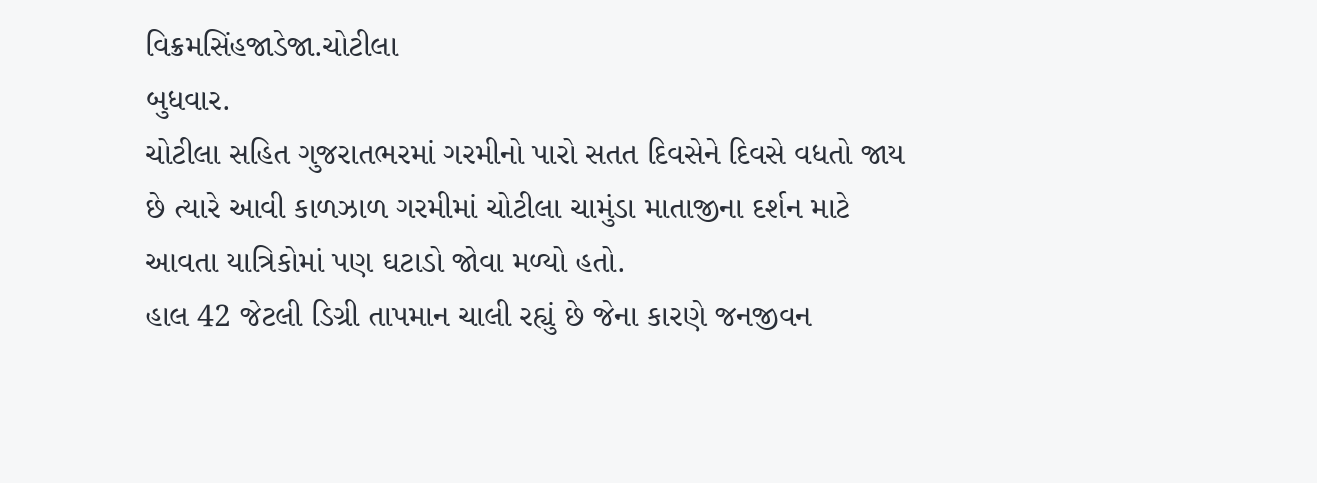વિક્રમસિંહજાડેજા.ચોટીલા
બુધવાર.
ચોટીલા સહિત ગુજરાતભરમાં ગરમીનો પારો સતત દિવસેને દિવસે વધતો જાય છે ત્યારે આવી કાળઝાળ ગરમીમાં ચોટીલા ચામુંડા માતાજીના દર્શન માટે આવતા યાત્રિકોમાં પણ ઘટાડો જોવા મળ્યો હતો.
હાલ 42 જેટલી ડિગ્રી તાપમાન ચાલી રહ્યું છે જેના કારણે જનજીવન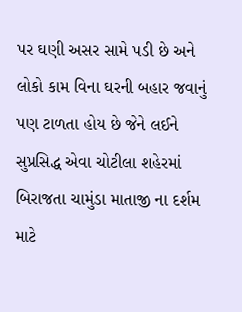પર ઘણી અસર સામે પડી છે અને લોકો કામ વિના ઘરની બહાર જવાનું પણ ટાળતા હોય છે જેને લઈને સુપ્રસિદ્ધ એવા ચોટીલા શહેરમાં બિરાજતા ચામુંડા માતાજી ના દર્શમ માટે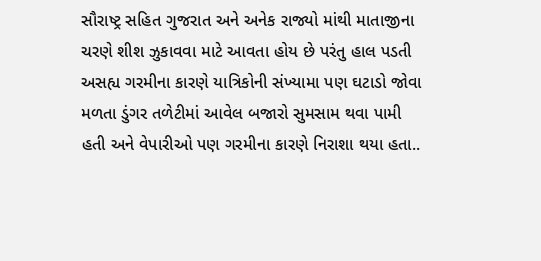સૌરાષ્ટ્ર સહિત ગુજરાત અને અનેક રાજ્યો માંથી માતાજીના ચરણે શીશ ઝુકાવવા માટે આવતા હોય છે પરંતુ હાલ પડતી અસહ્ય ગરમીના કારણે યાત્રિકોની સંખ્યામા પણ ઘટાડો જોવા મળતા ડુંગર તળેટીમાં આવેલ બજારો સુમસામ થવા પામી હતી અને વેપારીઓ પણ ગરમીના કારણે નિરાશા થયા હતા..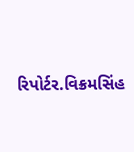રિપોર્ટર.વિક્રમસિંહ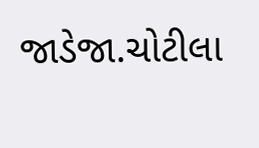જાડેજા.ચોટીલા